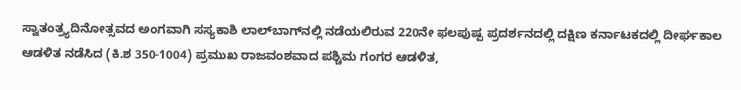ಸ್ವಾತಂತ್ರ್ಯದಿನೋತ್ಸವದ ಅಂಗವಾಗಿ ಸಸ್ಯಕಾಶಿ ಲಾಲ್‌ಬಾಗ್‌ನಲ್ಲಿ ನಡೆಯಲಿರುವ 220ನೇ ಫಲಪುಷ್ಪ ಪ್ರದರ್ಶನದಲ್ಲಿ ದಕ್ಷಿಣ ಕರ್ನಾಟಕದಲ್ಲಿ ದೀರ್ಘಕಾಲ ಆಡಳಿತ ನಡೆಸಿದ (ಕಿ.ಶ 350-1004) ಪ್ರಮುಖ ರಾಜವಂಶವಾದ ಪಶ್ಚಿಮ ಗಂಗರ ಆಡಳಿತ,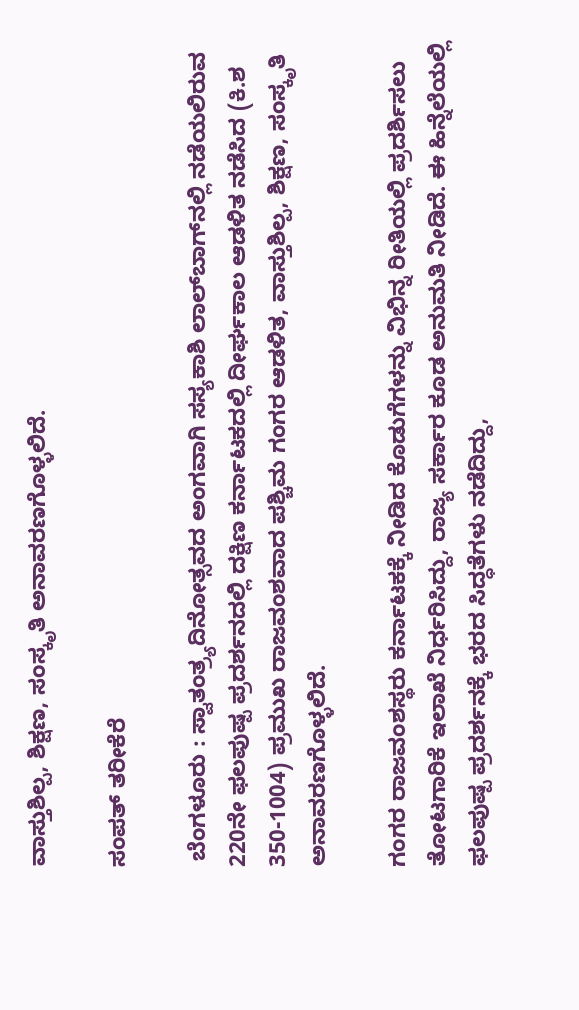ವಾಸ್ತುಶಿಲ್ಪ, ಶಿಕ್ಷಣ, ಸಂಸ್ಕೃತಿ ಅನಾವರಣಗೊಳ್ಳಲಿದೆ.

ಸಂಪತ್ ತರೀಕೆರೆ

 ಬೆಂಗಳೂರು : ಸ್ವಾತಂತ್ರ್ಯದಿನೋತ್ಸವದ ಅಂಗವಾಗಿ ಸಸ್ಯಕಾಶಿ ಲಾಲ್‌ಬಾಗ್‌ನಲ್ಲಿ ನಡೆಯಲಿರುವ 220ನೇ ಫಲಪುಷ್ಪ ಪ್ರದರ್ಶನದಲ್ಲಿ ದಕ್ಷಿಣ ಕರ್ನಾಟಕದಲ್ಲಿ ದೀರ್ಘಕಾಲ ಆಡಳಿತ ನಡೆಸಿದ (ಕಿ.ಶ 350-1004) ಪ್ರಮುಖ ರಾಜವಂಶವಾದ ಪಶ್ಚಿಮ ಗಂಗರ ಆಡಳಿತ, ವಾಸ್ತುಶಿಲ್ಪ, ಶಿಕ್ಷಣ, ಸಂಸ್ಕೃತಿ ಅನಾವರಣಗೊಳ್ಳಲಿದೆ.

ಗಂಗರ ರಾಜವಂಶಸ್ಥರು ಕರ್ನಾಟಕಕ್ಕೆ ನೀಡಿದ ಕೊಡುಗೆಗಳನ್ನು ವಿಭಿನ್ನ ರೀತಿಯಲ್ಲಿ ಪ್ರದರ್ಶಿಸಲು ತೋಟಗಾರಿಕೆ ಇಲಾಖೆ ನಿರ್ಧರಿಸಿದ್ದು, ರಾಜ್ಯ ಸರ್ಕಾರ ಕೂಡ ಅನುಮತಿ ನೀಡಿದೆ. ಈ ಹಿನ್ನೆಲೆಯಲ್ಲಿ ಫಲಪುಷ್ಪ ಪ್ರದರ್ಶನಕ್ಕೆ ಭರದ ಸಿದ್ಧತೆಗಳು ನಡೆದಿದ್ದು,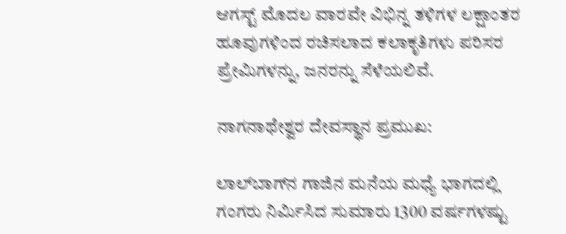ಆಗಸ್ಟ್‌ ಮೊದಲ ವಾರವೇ ವಿಭಿನ್ನ ತಳಿಗಳ ಲಕ್ಷಾಂತರ ಹೂವುಗಳಿಂದ ರಚಿಸಲಾದ ಕಲಾಕೃತಿಗಳು ಪರಿಸರ ಪ್ರೇಮಿಗಳನ್ನು, ಜನರನ್ನು ಸೆಳೆಯಲಿವೆ.

ನಾಗನಾಥೇಶ್ವರ ದೇವಸ್ಥಾನ ಪ್ರಮುಖ:

ಲಾಲ್‌ಬಾಗ್‌ನ ಗಾಜಿನ ಮನೆಯ ಮಧ್ಯೆ ಭಾಗದಲ್ಲಿ ಗಂಗರು ನಿರ್ಮಿಸಿದ ಸುಮಾರು 1300 ವರ್ಷಗಳಷ್ಟು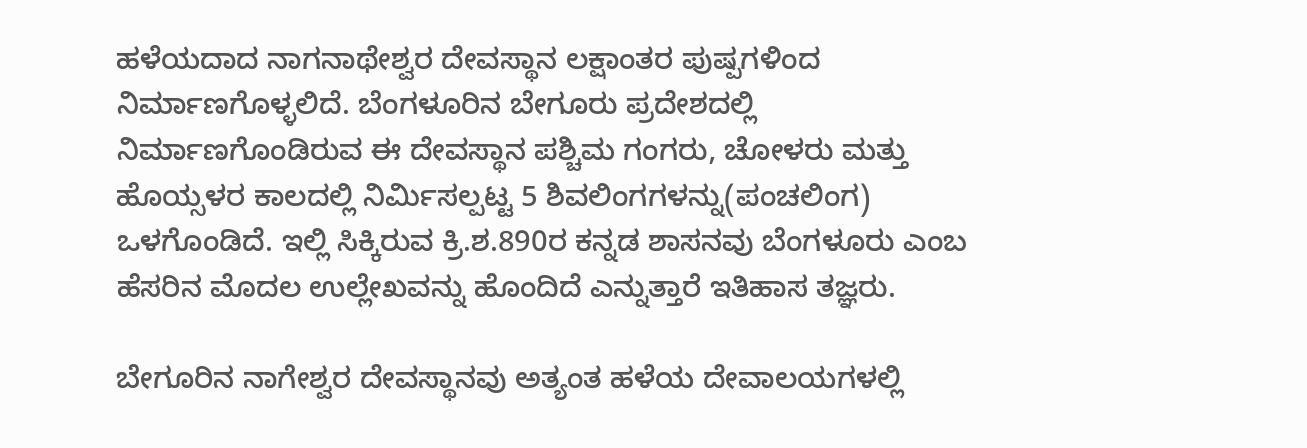ಹಳೆಯದಾದ ನಾಗನಾಥೇಶ್ವರ ದೇವಸ್ಥಾನ ಲಕ್ಷಾಂತರ ಪುಷ್ಪಗಳಿಂದ ನಿರ್ಮಾಣಗೊಳ್ಳಲಿದೆ. ಬೆಂಗಳೂರಿನ ಬೇಗೂರು ಪ್ರದೇಶದಲ್ಲಿ ನಿರ್ಮಾಣಗೊಂಡಿರುವ ಈ ದೇವಸ್ಥಾನ ಪಶ್ಚಿಮ ಗಂಗರು, ಚೋಳರು ಮತ್ತು ಹೊಯ್ಸಳರ ಕಾಲದಲ್ಲಿ ನಿರ್ಮಿಸಲ್ಪಟ್ಟ 5 ಶಿವಲಿಂಗಗಳನ್ನು(ಪಂಚಲಿಂಗ) ಒಳಗೊಂಡಿದೆ. ಇಲ್ಲಿ ಸಿಕ್ಕಿರುವ ಕ್ರಿ.ಶ.890ರ ಕನ್ನಡ ಶಾಸನವು ಬೆಂಗಳೂರು ಎಂಬ ಹೆಸರಿನ ಮೊದಲ ಉಲ್ಲೇಖವನ್ನು ಹೊಂದಿದೆ ಎನ್ನುತ್ತಾರೆ ಇತಿಹಾಸ ತಜ್ಞರು.

ಬೇಗೂರಿನ ನಾಗೇಶ್ವರ ದೇವಸ್ಥಾನವು ಅತ್ಯಂತ ಹಳೆಯ ದೇವಾಲಯಗಳಲ್ಲಿ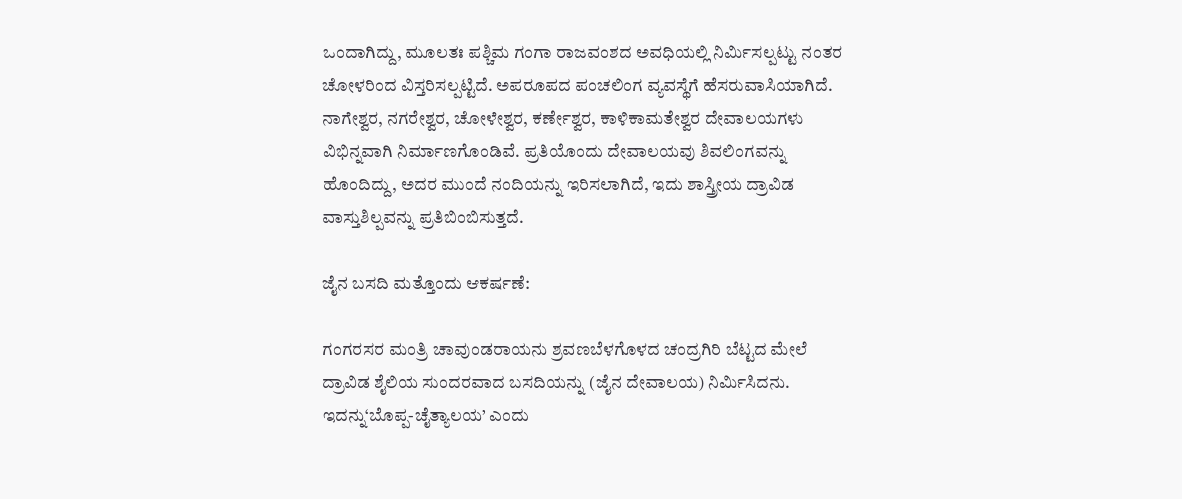ಒಂದಾಗಿದ್ದು, ಮೂಲತಃ ಪಶ್ಚಿಮ ಗಂಗಾ ರಾಜವಂಶದ ಅವಧಿಯಲ್ಲಿ ನಿರ್ಮಿಸಲ್ಪಟ್ಟು ನಂತರ ಚೋಳರಿಂದ ವಿಸ್ತರಿಸಲ್ಪಟ್ಟಿದೆ. ಅಪರೂಪದ ಪಂಚಲಿಂಗ ವ್ಯವಸ್ಥೆಗೆ ಹೆಸರುವಾಸಿಯಾಗಿದೆ. ನಾಗೇಶ್ವರ, ನಗರೇಶ್ವರ, ಚೋಳೇಶ್ವರ, ಕರ್ಣೇಶ್ವರ, ಕಾಳಿಕಾಮತೇಶ್ವರ ದೇವಾಲಯಗಳು ವಿಭಿನ್ನವಾಗಿ ನಿರ್ಮಾಣಗೊಂಡಿವೆ. ಪ್ರತಿಯೊಂದು ದೇವಾಲಯವು ಶಿವಲಿಂಗವನ್ನು ಹೊಂದಿದ್ದು, ಅದರ ಮುಂದೆ ನಂದಿಯನ್ನು ಇರಿಸಲಾಗಿದೆ, ಇದು ಶಾಸ್ತ್ರೀಯ ದ್ರಾವಿಡ ವಾಸ್ತುಶಿಲ್ಪವನ್ನು ಪ್ರತಿಬಿಂಬಿಸುತ್ತದೆ.

ಜೈನ ಬಸದಿ ಮತ್ತೊಂದು ಆಕರ್ಷಣೆ:

ಗಂಗರಸರ ಮಂತ್ರಿ ಚಾವುಂಡರಾಯನು ಶ್ರವಣಬೆಳಗೊಳದ ಚಂದ್ರಗಿರಿ ಬೆಟ್ಟದ ಮೇಲೆ ದ್ರಾವಿಡ ಶೈಲಿಯ ಸುಂದರವಾದ ಬಸದಿಯನ್ನು (ಜೈನ ದೇವಾಲಯ) ನಿರ್ಮಿಸಿದನು. ಇದನ್ನು‘ಬೊಪ್ಪ-ಚೈತ್ಯಾಲಯ’ ಎಂದು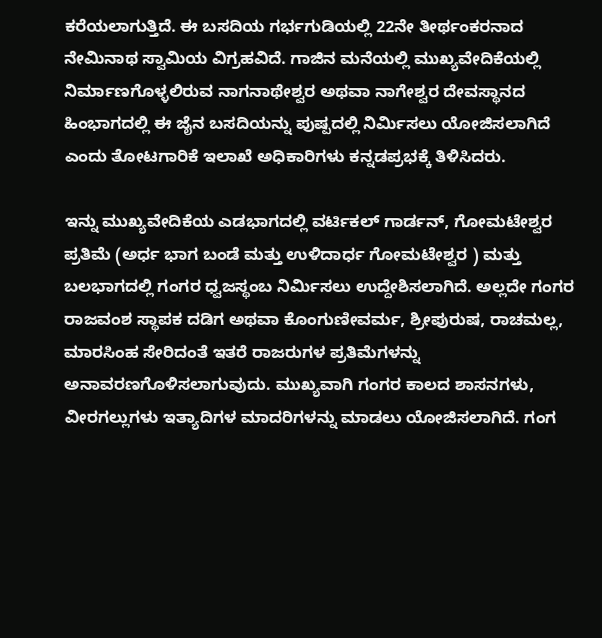ಕರೆಯಲಾಗುತ್ತಿದೆ. ಈ ಬಸದಿಯ ಗರ್ಭಗುಡಿಯಲ್ಲಿ 22ನೇ ತೀರ್ಥಂಕರನಾದ ನೇಮಿನಾಥ ಸ್ವಾಮಿಯ ವಿಗ್ರಹವಿದೆ. ಗಾಜಿನ ಮನೆಯಲ್ಲಿ ಮುಖ್ಯವೇದಿಕೆಯಲ್ಲಿ ನಿರ್ಮಾಣಗೊಳ್ಳಲಿರುವ ನಾಗನಾಥೇಶ್ವರ ಅಥವಾ ನಾಗೇಶ್ವರ ದೇವಸ್ಥಾನದ ಹಿಂಭಾಗದಲ್ಲಿ ಈ ಜೈನ ಬಸದಿಯನ್ನು ಪುಷ್ಪದಲ್ಲಿ ನಿರ್ಮಿಸಲು ಯೋಜಿಸಲಾಗಿದೆ ಎಂದು ತೋಟಗಾರಿಕೆ ಇಲಾಖೆ ಅಧಿಕಾರಿಗಳು ಕನ್ನಡಪ್ರಭಕ್ಕೆ ತಿಳಿಸಿದರು.

ಇನ್ನು ಮುಖ್ಯವೇದಿಕೆಯ ಎಡಭಾಗದಲ್ಲಿ ವರ್ಟಿಕಲ್‌ ಗಾರ್ಡನ್‌, ಗೋಮಟೇಶ್ವರ ಪ್ರತಿಮೆ (ಅರ್ಧ ಭಾಗ ಬಂಡೆ ಮತ್ತು ಉಳಿದಾರ್ಧ ಗೋಮಟೇಶ್ವರ ) ಮತ್ತು ಬಲಭಾಗದಲ್ಲಿ ಗಂಗರ ಧ್ವಜಸ್ಥಂಬ ನಿರ್ಮಿಸಲು ಉದ್ದೇಶಿಸಲಾಗಿದೆ. ಅಲ್ಲದೇ ಗಂಗರ ರಾಜವಂಶ ಸ್ಥಾಪಕ ದಡಿಗ ಅಥವಾ ಕೊಂಗುಣೀವರ್ಮ, ಶ್ರೀಪುರುಷ, ರಾಚಮಲ್ಲ, ಮಾರಸಿಂಹ ಸೇರಿದಂತೆ ಇತರೆ ರಾಜರುಗಳ ಪ್ರತಿಮೆಗಳನ್ನು ಅನಾವರಣಗೊಳಿಸಲಾಗುವುದು. ಮುಖ್ಯವಾಗಿ ಗಂಗರ ಕಾಲದ ಶಾಸನಗಳು, ವೀರಗಲ್ಲುಗಳು ಇತ್ಯಾದಿಗಳ ಮಾದರಿಗಳನ್ನು ಮಾಡಲು ಯೋಜಿಸಲಾಗಿದೆ. ಗಂಗ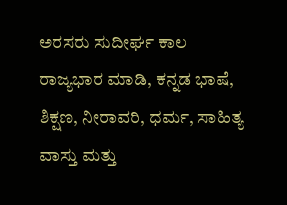ಅರಸರು ಸುದೀರ್ಘ ಕಾಲ ರಾಜ್ಯಭಾರ ಮಾಡಿ, ಕನ್ನಡ ಭಾಷೆ, ಶಿಕ್ಷಣ, ನೀರಾವರಿ, ಧರ್ಮ, ಸಾಹಿತ್ಯ ವಾಸ್ತು ಮತ್ತು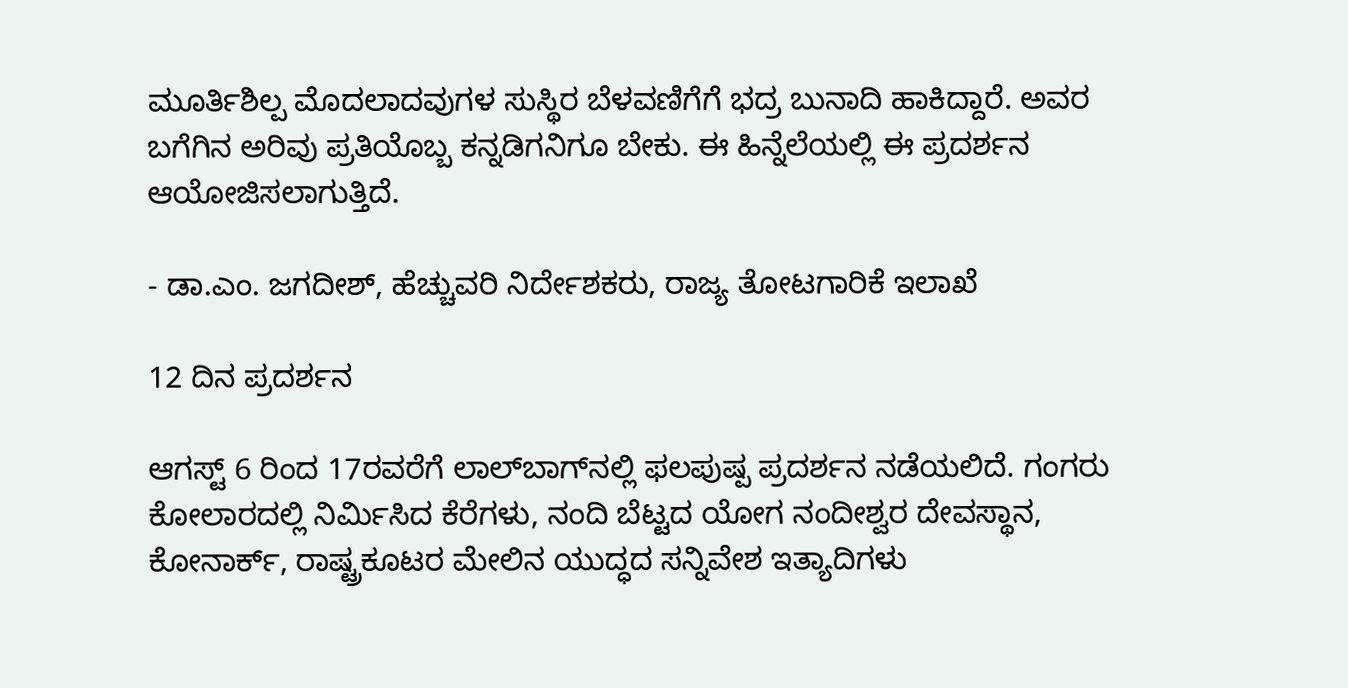ಮೂರ್ತಿಶಿಲ್ಪ ಮೊದಲಾದವುಗಳ ಸುಸ್ಥಿರ ಬೆಳವಣಿಗೆಗೆ ಭದ್ರ ಬುನಾದಿ ಹಾಕಿದ್ದಾರೆ. ಅವರ ಬಗೆಗಿನ ಅರಿವು ಪ್ರತಿಯೊಬ್ಬ ಕನ್ನಡಿಗನಿಗೂ ಬೇಕು. ಈ ಹಿನ್ನೆಲೆಯಲ್ಲಿ ಈ ಪ್ರದರ್ಶನ ಆಯೋಜಿಸಲಾಗುತ್ತಿದೆ.

- ಡಾ.ಎಂ. ಜಗದೀಶ್‌, ಹೆಚ್ಚುವರಿ ನಿರ್ದೇಶಕರು, ರಾಜ್ಯ ತೋಟಗಾರಿಕೆ ಇಲಾಖೆ

12 ದಿನ ಪ್ರದರ್ಶನ

ಆಗಸ್ಟ್‌ 6 ರಿಂದ 17ರವರೆಗೆ ಲಾಲ್‌ಬಾಗ್‌ನಲ್ಲಿ ಫಲಪುಷ್ಪ ಪ್ರದರ್ಶನ ನಡೆಯಲಿದೆ. ಗಂಗರು ಕೋಲಾರದಲ್ಲಿ ನಿರ್ಮಿಸಿದ ಕೆರೆಗಳು, ನಂದಿ ಬೆಟ್ಟದ ಯೋಗ ನಂದೀಶ್ವರ ದೇವಸ್ಥಾನ, ಕೋನಾರ್ಕ್‌, ರಾಷ್ಟ್ರಕೂಟರ ಮೇಲಿನ ಯುದ್ಧದ ಸನ್ನಿವೇಶ ಇತ್ಯಾದಿಗಳು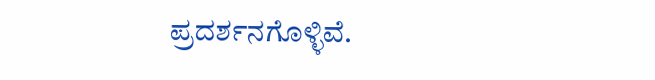ಪ್ರದರ್ಶನಗೊಳ್ಳಿವೆ.